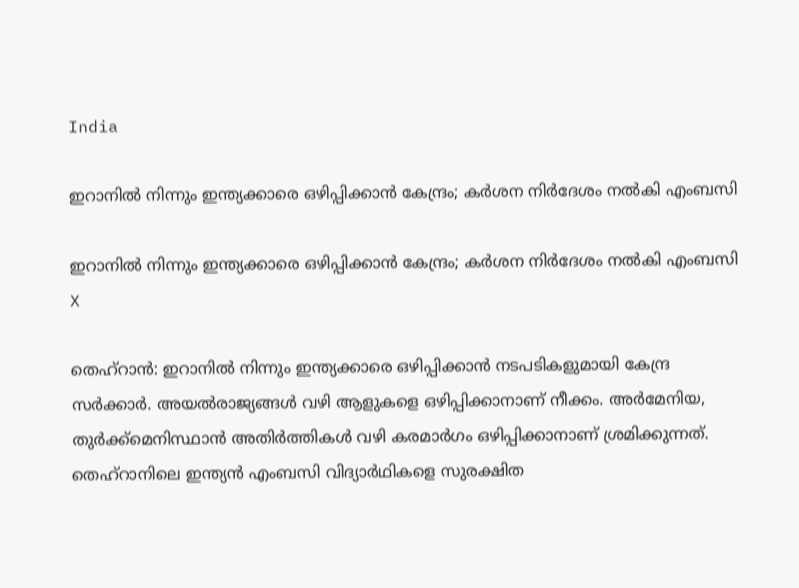India

ഇറാനില്‍ നിന്നും ഇന്ത്യക്കാരെ ഒഴിപ്പിക്കാന്‍ കേന്ദ്രം; കര്‍ശന നിര്‍ദേശം നല്‍കി എംബസി

ഇറാനില്‍ നിന്നും ഇന്ത്യക്കാരെ ഒഴിപ്പിക്കാന്‍ കേന്ദ്രം; കര്‍ശന നിര്‍ദേശം നല്‍കി എംബസി
X

തെഹ്റാന്‍: ഇറാനില്‍ നിന്നും ഇന്ത്യക്കാരെ ഒഴിപ്പിക്കാന്‍ നടപടികളുമായി കേന്ദ്ര സര്‍ക്കാര്‍. അയല്‍രാജ്യങ്ങള്‍ വഴി ആളുകളെ ഒഴിപ്പിക്കാനാണ് നീക്കം. അര്‍മേനിയ, തുര്‍ക്ക്മെനിസ്ഥാന്‍ അതിര്‍ത്തികള്‍ വഴി കരമാര്‍ഗം ഒഴിപ്പിക്കാനാണ് ശ്രമിക്കുന്നത്. തെഹ്‌റാനിലെ ഇന്ത്യന്‍ എംബസി വിദ്യാര്‍ഥികളെ സുരക്ഷിത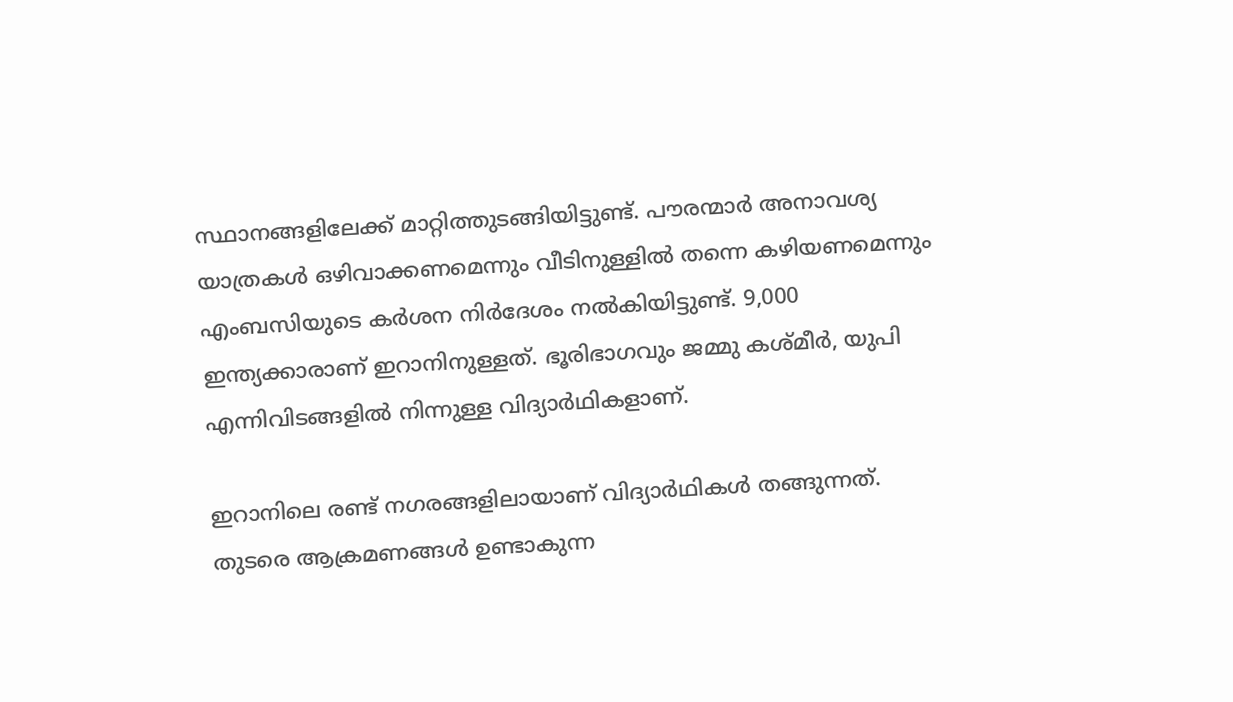സ്ഥാനങ്ങളിലേക്ക് മാറ്റിത്തുടങ്ങിയിട്ടുണ്ട്. പൗരന്മാര്‍ അനാവശ്യ യാത്രകള്‍ ഒഴിവാക്കണമെന്നും വീടിനുള്ളില്‍ തന്നെ കഴിയണമെന്നും എംബസിയുടെ കര്‍ശന നിര്‍ദേശം നല്‍കിയിട്ടുണ്ട്. 9,000 ഇന്ത്യക്കാരാണ് ഇറാനിനുള്ളത്. ഭൂരിഭാഗവും ജമ്മു കശ്മീര്‍, യുപി എന്നിവിടങ്ങളില്‍ നിന്നുള്ള വിദ്യാര്‍ഥികളാണ്.

ഇറാനിലെ രണ്ട് നഗരങ്ങളിലായാണ് വിദ്യാര്‍ഥികള്‍ തങ്ങുന്നത്. തുടരെ ആക്രമണങ്ങള്‍ ഉണ്ടാകുന്ന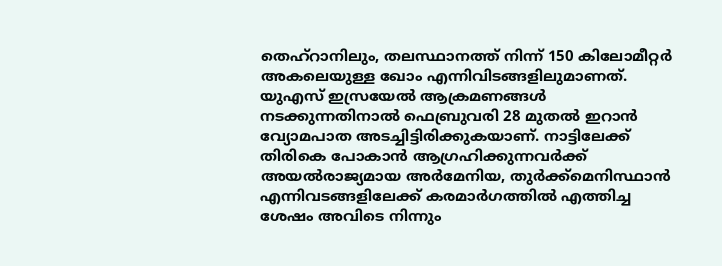തെഹ്റാനിലും, തലസ്ഥാനത്ത് നിന്ന് 150 കിലോമീറ്റര്‍ അകലെയുള്ള ഖോം എന്നിവിടങ്ങളിലുമാണത്. യുഎസ് ഇസ്രയേല്‍ ആക്രമണങ്ങള്‍ നടക്കുന്നതിനാല്‍ ഫെബ്രുവരി 28 മുതല്‍ ഇറാന്‍ വ്യോമപാത അടച്ചിട്ടിരിക്കുകയാണ്. നാട്ടിലേക്ക് തിരികെ പോകാന്‍ ആഗ്രഹിക്കുന്നവര്‍ക്ക് അയല്‍രാജ്യമായ അര്‍മേനിയ, തുര്‍ക്ക്മെനിസ്ഥാന്‍ എന്നിവടങ്ങളിലേക്ക് കരമാര്‍ഗത്തില്‍ എത്തിച്ച ശേഷം അവിടെ നിന്നും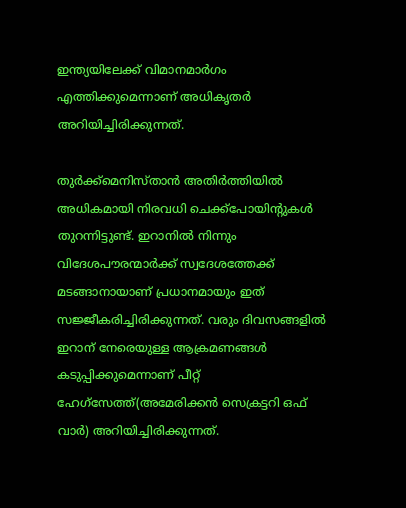ഇന്ത്യയിലേക്ക് വിമാനമാര്‍ഗം എത്തിക്കുമെന്നാണ് അധികൃതര്‍ അറിയിച്ചിരിക്കുന്നത്.

തുര്‍ക്ക്മെനിസ്താന്‍ അതിര്‍ത്തിയില്‍ അധികമായി നിരവധി ചെക്ക്പോയിന്റുകള്‍ തുറന്നിട്ടുണ്ട്. ഇറാനില്‍ നിന്നും വിദേശപൗരന്മാര്‍ക്ക് സ്വദേശത്തേക്ക് മടങ്ങാനായാണ് പ്രധാനമായും ഇത് സജ്ജീകരിച്ചിരിക്കുന്നത്. വരും ദിവസങ്ങളില്‍ ഇറാന് നേരെയുള്ള ആക്രമണങ്ങള്‍ കടുപ്പിക്കുമെന്നാണ് പീറ്റ് ഹേഗ്സേത്ത്(അമേരിക്കന്‍ സെക്രട്ടറി ഒഫ് വാര്‍) അറിയിച്ചിരിക്കുന്നത്.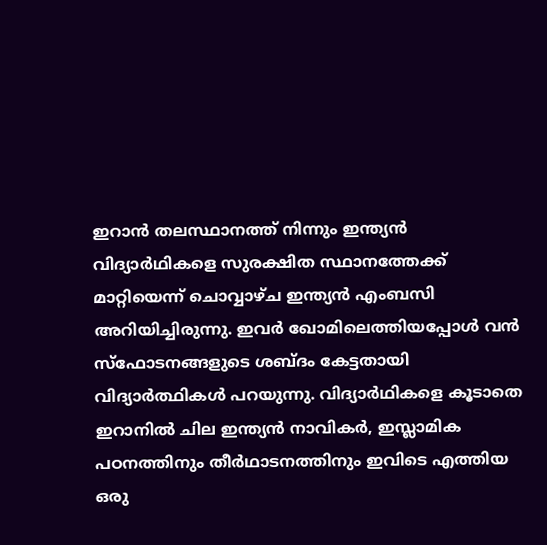ഇറാന്‍ തലസ്ഥാനത്ത് നിന്നും ഇന്ത്യന്‍ വിദ്യാര്‍ഥികളെ സുരക്ഷിത സ്ഥാനത്തേക്ക് മാറ്റിയെന്ന് ചൊവ്വാഴ്ച ഇന്ത്യന്‍ എംബസി അറിയിച്ചിരുന്നു. ഇവര്‍ ഖോമിലെത്തിയപ്പോള്‍ വന്‍ സ്ഫോടനങ്ങളുടെ ശബ്ദം കേട്ടതായി വിദ്യാര്‍ത്ഥികള്‍ പറയുന്നു. വിദ്യാര്‍ഥികളെ കൂടാതെ ഇറാനില്‍ ചില ഇന്ത്യന്‍ നാവികര്‍, ഇസ്ലാമിക പഠനത്തിനും തീര്‍ഥാടനത്തിനും ഇവിടെ എത്തിയ ഒരു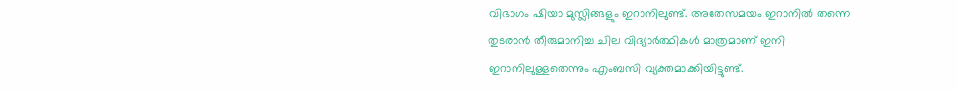വിഭാഗം ഷിയാ മുസ്ലിങ്ങളും ഇറാനിലുണ്ട്. അതേസമയം ഇറാനില്‍ തന്നെ തുടരാന്‍ തീരുമാനിച്ച ചില വിദ്യാര്‍ത്ഥികള്‍ മാത്രമാണ് ഇനി ഇറാനിലുള്ളതെന്നും എംബസി വ്യക്തമാക്കിയിട്ടുണ്ട്.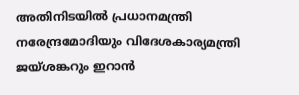അതിനിടയില്‍ പ്രധാനമന്ത്രി നരേന്ദ്രമോദിയും വിദേശകാര്യമന്ത്രി ജയ്ശങ്കറും ഇറാന്‍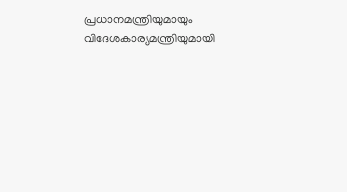പ്രധാനമന്ത്രിയുമായും വിദേശകാര്യമന്ത്രിയുമായി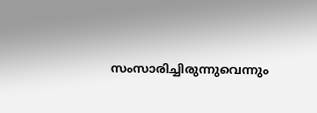സംസാരിച്ചിരുന്നുവെന്നും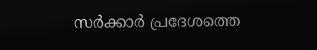സര്‍ക്കാര്‍ പ്രദേശത്തെ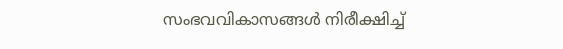സംഭവവികാസങ്ങള്‍ നിരീക്ഷിച്ച്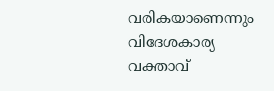വരികയാണെന്നും വിദേശകാര്യ വക്താവ്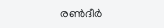രണ്‍ദീര്‍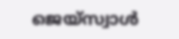ജെയ്സ്വാള്‍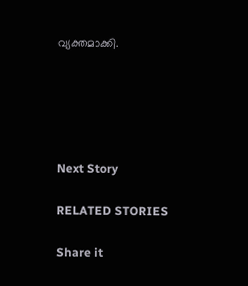വ്യക്തമാക്കി.





Next Story

RELATED STORIES

Share it